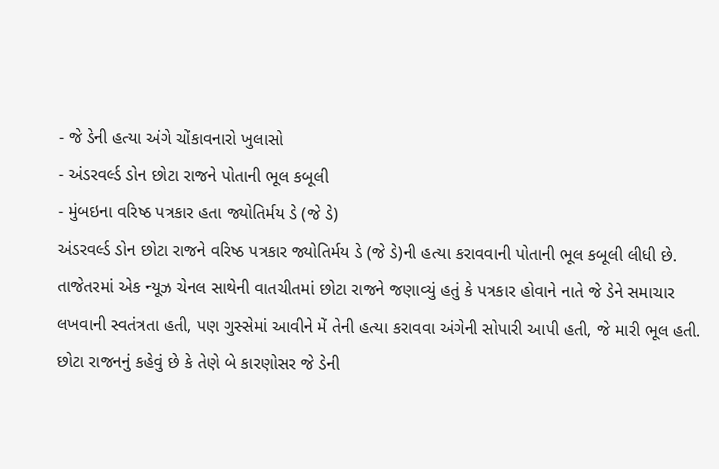- જે ડેની હત્યા અંગે ચોંકાવનારો ખુલાસો
- અંડરવર્લ્ડ ડોન છોટા રાજને પોતાની ભૂલ કબૂલી
- મુંબઇના વરિષ્ઠ પત્રકાર હતા જ્યોતિર્મય ડે (જે ડે)
અંડરવર્લ્ડ ડોન છોટા રાજને વરિષ્ઠ પત્રકાર જ્યોતિર્મય ડે (જે ડે)ની હત્યા કરાવવાની પોતાની ભૂલ કબૂલી લીધી છે. તાજેતરમાં એક ન્યૂઝ ચેનલ સાથેની વાતચીતમાં છોટા રાજને જણાવ્યું હતું કે પત્રકાર હોવાને નાતે જે ડેને સમાચાર લખવાની સ્વતંત્રતા હતી, પણ ગુસ્સેમાં આવીને મેં તેની હત્યા કરાવવા અંગેની સોપારી આપી હતી, જે મારી ભૂલ હતી.
છોટા રાજનનું કહેવું છે કે તેણે બે કારણોસર જે ડેની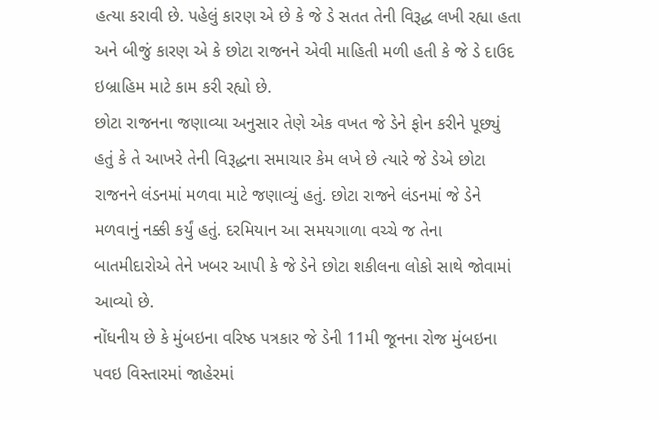હત્યા કરાવી છે. પહેલું કારણ એ છે કે જે ડે સતત તેની વિરૂદ્ધ લખી રહ્યા હતા અને બીજું કારણ એ કે છોટા રાજનને એવી માહિતી મળી હતી કે જે ડે દાઉદ ઇબ્રાહિમ માટે કામ કરી રહ્યો છે.
છોટા રાજનના જણાવ્યા અનુસાર તેણે એક વખત જે ડેને ફોન કરીને પૂછ્યું હતું કે તે આખરે તેની વિરૂદ્ધના સમાચાર કેમ લખે છે ત્યારે જે ડેએ છોટા રાજનને લંડનમાં મળવા માટે જણાવ્યું હતું. છોટા રાજને લંડનમાં જે ડેને મળવાનું નક્કી કર્યું હતું. દરમિયાન આ સમયગાળા વચ્ચે જ તેના બાતમીદારોએ તેને ખબર આપી કે જે ડેને છોટા શકીલના લોકો સાથે જોવામાં આવ્યો છે.
નોંધનીય છે કે મુંબઇના વરિષ્ઠ પત્રકાર જે ડેની 11મી જૂનના રોજ મુંબઇના પવઇ વિસ્તારમાં જાહેરમાં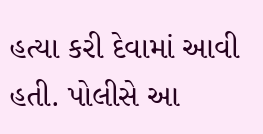હત્યા કરી દેવામાં આવી હતી. પોલીસે આ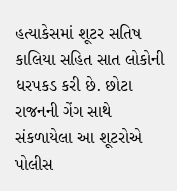હત્યાકેસમાં શૂટર સતિષ કાલિયા સહિત સાત લોકોની ધરપકડ કરી છે. છોટા રાજનની ગેંગ સાથે સંકળાયેલા આ શૂટરોએ પોલીસ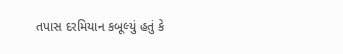તપાસ દરમિયાન કબૂલ્યું હતું કે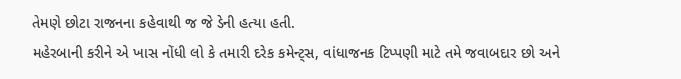તેમણે છોટા રાજનના કહેવાથી જ જે ડેની હત્યા હતી.
મહેરબાની કરીને એ ખાસ નોંધી લો કે તમારી દરેક કમેન્ટ્સ, વાંધાજનક ટિપ્પણી માટે તમે જવાબદાર છો અને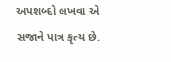અપશબ્દો લખવા એ સજાને પાત્ર કૃત્ય છે.